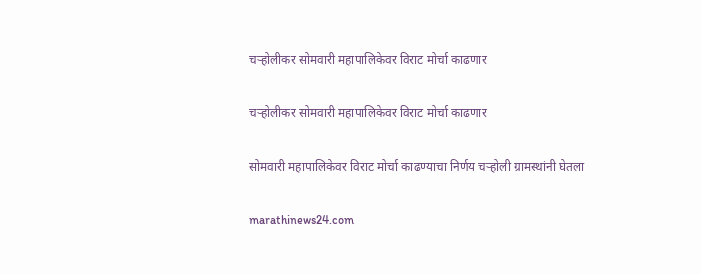चऱ्होलीकर सोमवारी महापालिकेवर विराट मोर्चा काढणार

चऱ्होलीकर सोमवारी महापालिकेवर विराट मोर्चा काढणार

सोमवारी महापालिकेवर विराट मोर्चा काढण्याचा निर्णय चऱ्होली ग्रामस्थांनी घेतला

marathinews24.com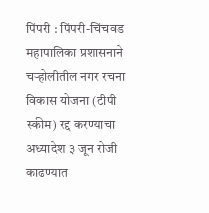पिंपरी : पिंपरी-चिंचवड महापालिका प्रशासनाने चऱ्होलीतील नगर रचना विकास योजना (टीपी स्कीम) रद्द करण्याचा अध्यादेश ३ जून रोजी काढण्यात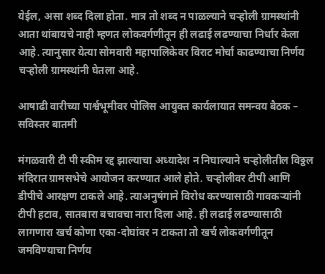येईल, असा शब्द दिला होता. मात्र तो शब्द न पाळल्याने चऱ्होली ग्रामस्थांनी आता थांबायचे नाही म्हणत लोकवर्गणीतून ही लढाई लढण्याचा निर्धार केला आहे. त्यानुसार येत्या सोमवारी महापालिकेवर विराट मोर्चा काढण्याचा निर्णय चऱ्होली ग्रामस्थांनी घेतला आहे.

आषाढी वारीच्या पार्श्वभूमीवर पोलिस आयुक्त कार्यलायात समन्वय बैठक – सविस्तर बातमी

मंगळवारी टी पी स्कीम रद्द झाल्याचा अध्यादेश न निघाल्याने चऱ्होलीतील विठ्ठल मंदिरात ग्रामसभेचे आयोजन करण्यात आले होते. चऱ्होलीवर टीपी आणि डीपीचे आरक्षण टाकले आहे. त्याअनुषंगाने विरोध करण्यासाठी गावकऱ्यांनी टीपी हटाव, सातबारा बचावचा नारा दिला आहे. ही लढाई लढण्यासाठी लागणारा खर्च कोणा एका-दोघांवर न टाकता तो खर्च लोकवर्गणीतून जमविण्याचा निर्णय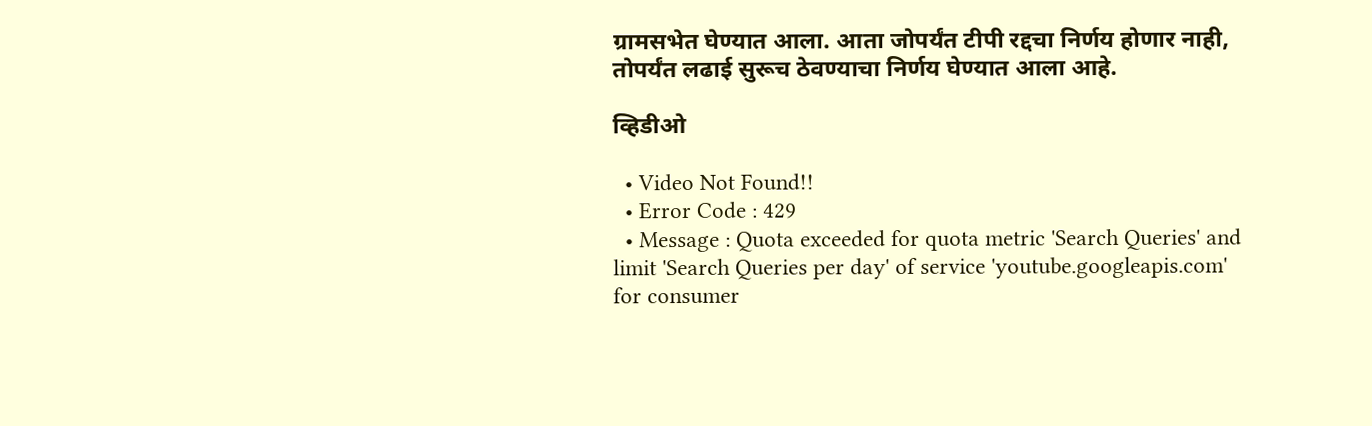ग्रामसभेत घेण्यात आला. आता जोपर्यंत टीपी रद्दचा निर्णय होणार नाही, तोपर्यंत लढाई सुरूच ठेवण्याचा निर्णय घेण्यात आला आहे.

व्हिडीओ

  • Video Not Found!!
  • Error Code : 429
  • Message : Quota exceeded for quota metric 'Search Queries' and limit 'Search Queries per day' of service 'youtube.googleapis.com' for consumer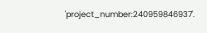'project_number:240959846937'.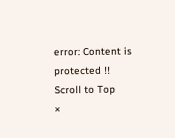error: Content is protected !!
Scroll to Top
×